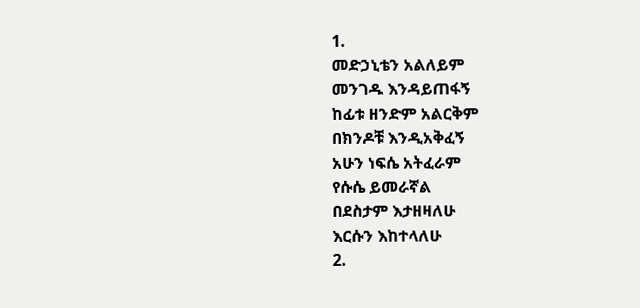1.
መድኃኒቴን አልለይም
መንገዱ እንዳይጠፋኝ
ከፊቱ ዘንድም አልርቅም
በክንዶቹ እንዲአቅፈኝ
አሁን ነፍሴ አትፈራም
የሱሴ ይመራኛል
በደስታም እታዘዛለሁ
እርሱን እከተላለሁ
2.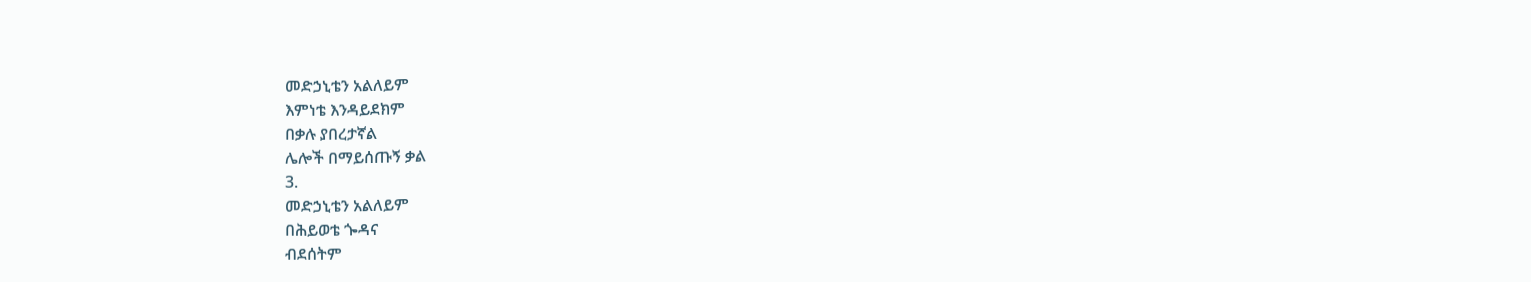መድኃኒቴን አልለይም
እምነቴ እንዳይደክም
በቃሉ ያበረታኛል
ሌሎች በማይሰጡኝ ቃል
3.
መድኃኒቴን አልለይም
በሕይወቴ ጐዳና
ብደሰትም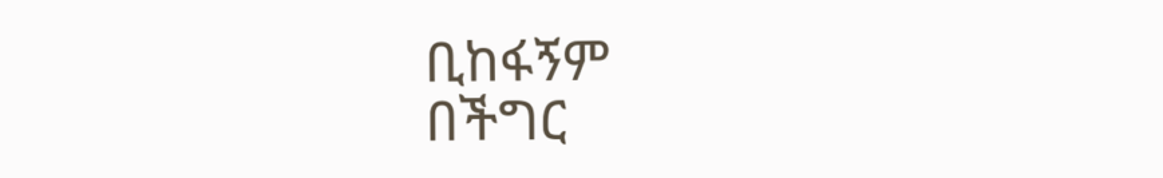ቢከፋኝም
በችግር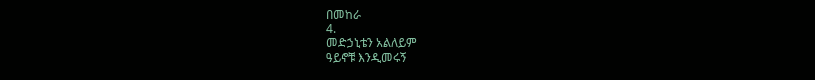በመከራ
4.
መድኃኒቴን አልለይም
ዓይኖቹ እንዲመሩኝ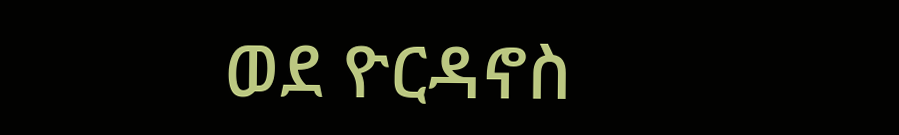ወደ ዮርዳኖስ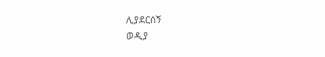ሊያደርሰኝ
ወዲያ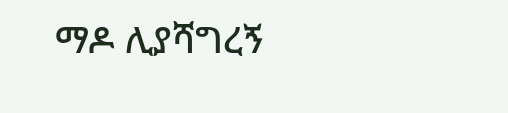ማዶ ሊያሻግረኝ